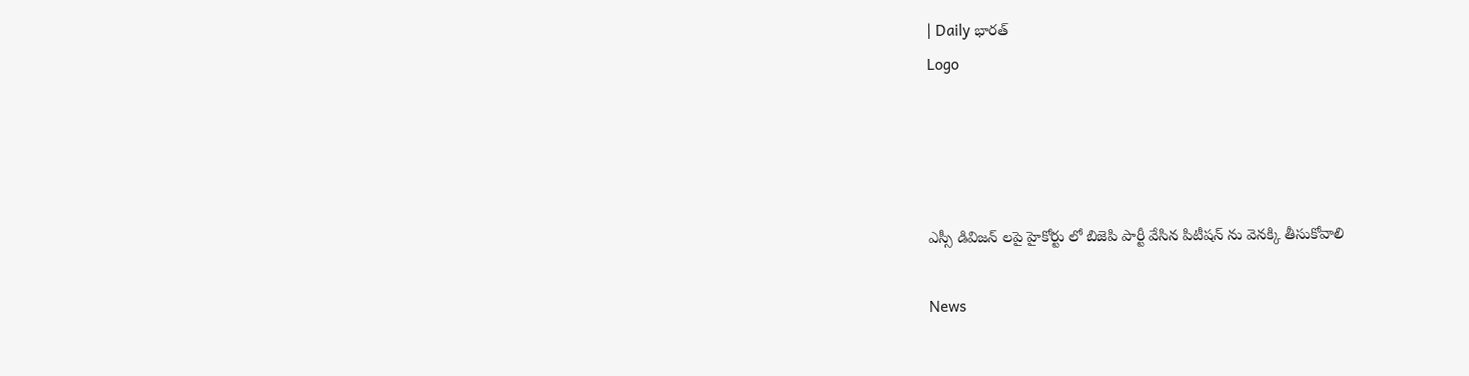| Daily భారత్
Logo




ఎస్సీ డివిజన్ లపై హైకోర్టు లో బిజెపి పార్టీ వేసిన పిటీషన్ ను వెనక్కి తీసుకోవాలి

News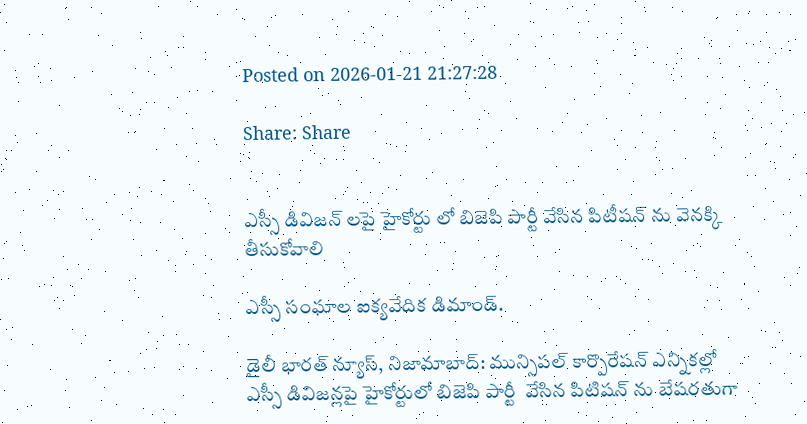Posted on 2026-01-21 21:27:28

Share: Share


ఎస్సీ డివిజన్ లపై హైకోర్టు లో బిజెపి పార్టీ వేసిన పిటీషన్ ను వెనక్కి తీసుకోవాలి

ఎస్సీ సంఘాల ఐక్యవేదిక డిమాండ్.

డైలీ భారత్ న్యూస్, నిజామాబాద్: మున్సిపల్ కార్పొరేషన్ ఎన్నికల్లో ఎస్సీ డివిజన్లపై హైకోర్టులో బిజెపి పార్టీ  వేసిన పిటిషన్ ను బేషరతుగా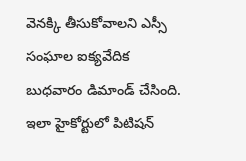వెనక్కి తీసుకోవాలని ఎస్సీ సంఘాల ఐక్యవేదిక బుధవారం డిమాండ్ చేసింది. ఇలా హైకోర్టులో పిటిషన్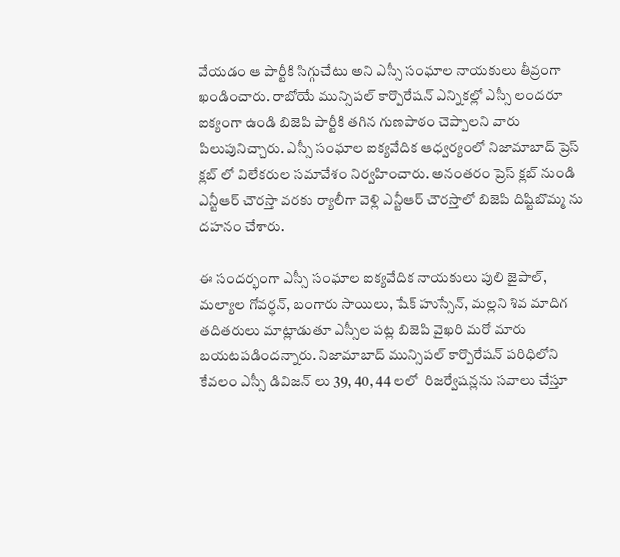వేయడం ఆ పార్టీకి సిగ్గుచేటు అని ఎస్సీ సంఘాల నాయకులు తీవ్రంగా ఖండించారు. రాబోయే మున్సిపల్ కార్పొరేషన్ ఎన్నికల్లో ఎస్సీ లందరూ ఐక్యంగా ఉండి బిజెపి పార్టీకి తగిన గుణపాఠం చెప్పాలని వారు పిలుపునిచ్చారు. ఎస్సీ సంఘాల ఐక్యవేదిక ఆధ్వర్యంలో నిజామాబాద్ ప్రెస్ క్లబ్ లో విలేకరుల సమావేశం నిర్వహించారు. అనంతరం ప్రెస్ క్లబ్ నుండి ఎన్టీఆర్ చౌరస్తా వరకు ర్యాలీగా వెళ్లి ఎన్టీఆర్ చౌరస్తాలో బిజెపి దిష్టిబొమ్మ ను దహనం చేశారు.

ఈ సందర్భంగా ఎస్సీ సంఘాల ఐక్యవేదిక నాయకులు పులి జైపాల్, మల్యాల గోవర్ధన్, బంగారు సాయిలు, షేక్ హుస్సేన్, మల్లని శివ మాదిగ తదితరులు మాట్లాడుతూ ఎస్సీల పట్ల బిజెపి వైఖరి మరో మారు బయటపడిందన్నారు. నిజామాబాద్ మున్సిపల్ కార్పొరేషన్ పరిధిలోని కేవలం ఎస్సీ డివిజన్ లు 39, 40, 44 లలో  రిజర్వేషన్లను సవాలు చేస్తూ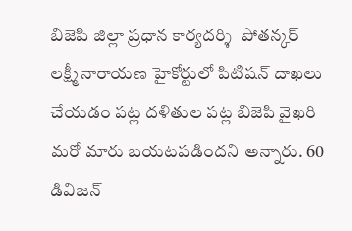బిజెపి జిల్లా ప్రధాన కార్యదర్శి  పోతన్కర్ లక్ష్మీనారాయణ హైకోర్టులో పిటిషన్ దాఖలు చేయడం పట్ల దళితుల పట్ల బిజెపి వైఖరి మరో మారు బయటపడిందని అన్నారు. 60 డివిజన్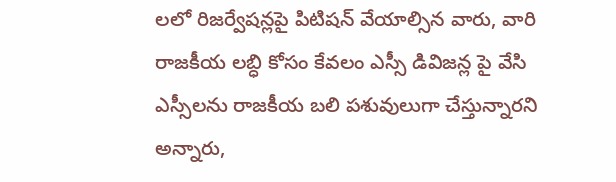లలో రిజర్వేషన్లపై పిటిషన్ వేయాల్సిన వారు, వారి రాజకీయ లబ్ధి కోసం కేవలం ఎస్సీ డివిజన్ల పై వేసి ఎస్సీలను రాజకీయ బలి పశువులుగా చేస్తున్నారని అన్నారు,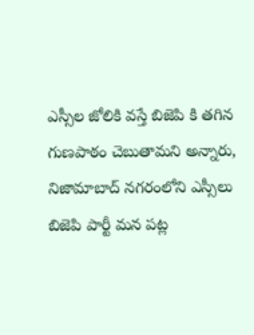ఎస్సీల జోలికి వస్తే బిజెపి కి తగిన గుణపాఠం చెబుతామని అన్నారు, నిజామాబాద్ నగరంలోని ఎస్సీలు బిజెపి పార్టీ మన పట్ల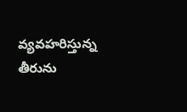వ్యవహరిస్తున్న తీరును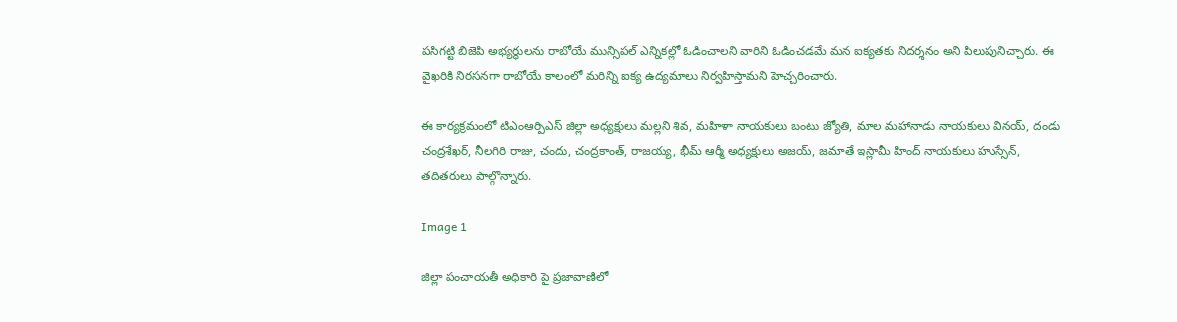పసిగట్టి బిజెపి అభ్యర్థులను రాబోయే మున్సిపల్ ఎన్నికల్లో ఓడించాలని వారిని ఓడించడమే మన ఐక్యతకు నిదర్శనం అని పిలుపునిచ్చారు. ఈ వైఖరికి నిరసనగా రాబోయే కాలంలో మరిన్ని ఐక్య ఉద్యమాలు నిర్వహిస్తామని హెచ్చరించారు.

ఈ కార్యక్రమంలో టిఎంఆర్పిఎస్ జిల్లా అధ్యక్షులు మల్లని శివ, మహిళా నాయకులు బంటు జ్యోతి, మాల మహానాడు నాయకులు వినయ్, దండు చంద్రశేఖర్, నీలగిరి రాజు, చందు, చంద్రకాంత్, రాజయ్య, భీమ్ ఆర్మీ అధ్యక్షులు అజయ్, జమాతే ఇస్లామీ హింద్ నాయకులు హుస్సేన్, తదితరులు పాల్గొన్నారు.

Image 1

జిల్లా పంచాయతీ అధికారి పై ప్రజావాణిలో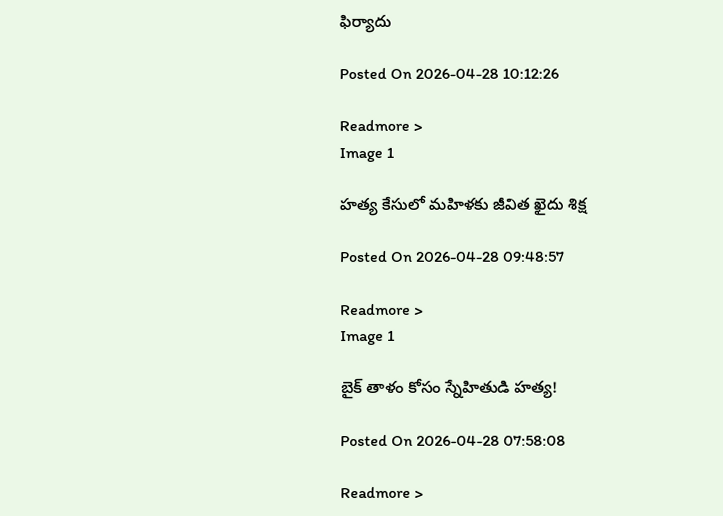ఫిర్యాదు

Posted On 2026-04-28 10:12:26

Readmore >
Image 1

హత్య కేసులో మహిళకు జీవిత ఖైదు శిక్ష

Posted On 2026-04-28 09:48:57

Readmore >
Image 1

బైక్ తాళం కోసం స్నేహితుడి హత్య!

Posted On 2026-04-28 07:58:08

Readmore >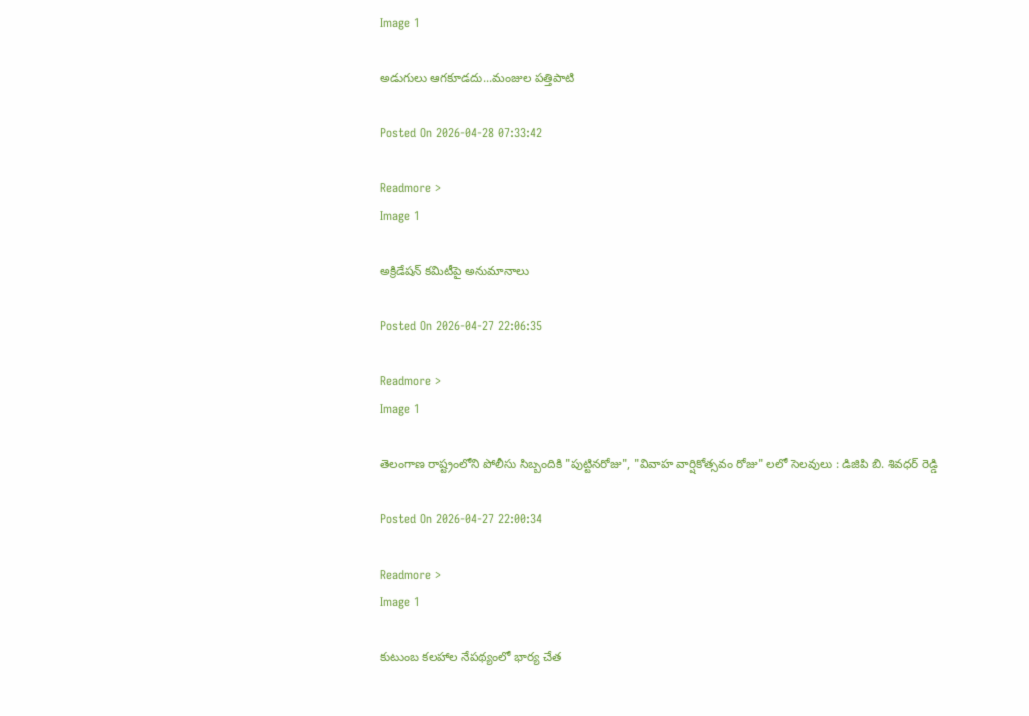Image 1

అడుగులు ఆగకూడదు...మంజుల పత్తిపాటి

Posted On 2026-04-28 07:33:42

Readmore >
Image 1

అక్రిడేషన్ కమిటీపై అనుమానాలు

Posted On 2026-04-27 22:06:35

Readmore >
Image 1

తెలంగాణ రాష్ట్రంలోని పోలీసు సిబ్బందికి "పుట్టినరోజు", "వివాహ వార్షికోత్సవం రోజు" లలో సెలవులు : డిజిపి బి. శివధర్ రెడ్డి

Posted On 2026-04-27 22:00:34

Readmore >
Image 1

కుటుంబ కలహాల నేపథ్యంలో భార్య చేత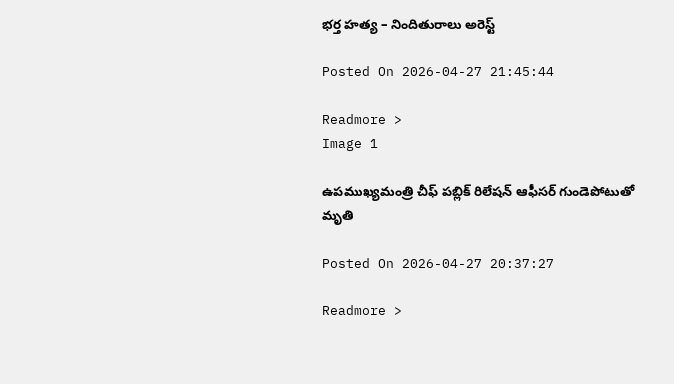భర్త హత్య – నిందితురాలు అరెస్ట్

Posted On 2026-04-27 21:45:44

Readmore >
Image 1

ఉపముఖ్యమంత్రి చీఫ్ పబ్లిక్ రిలేషన్ ఆఫీసర్ గుండెపోటుతో మృతి

Posted On 2026-04-27 20:37:27

Readmore >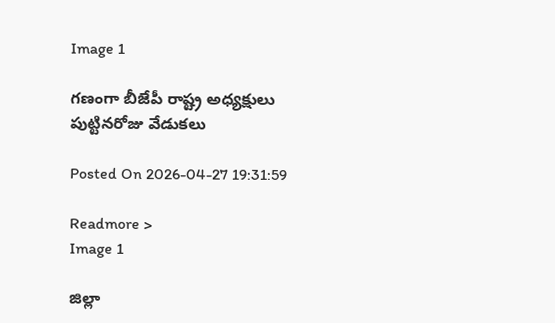Image 1

గణంగా బీజేపీ రాష్ట్ర అధ్యక్షులు పుట్టినరోజు వేడుకలు

Posted On 2026-04-27 19:31:59

Readmore >
Image 1

జిల్లా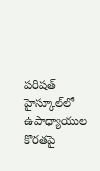పరిషత్ హైస్కూల్‌లో ఉపాధ్యాయుల కొరతపై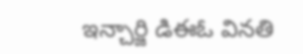ఇన్చార్జి డిఈఓ వినతి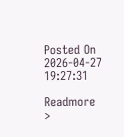Posted On 2026-04-27 19:27:31

Readmore >